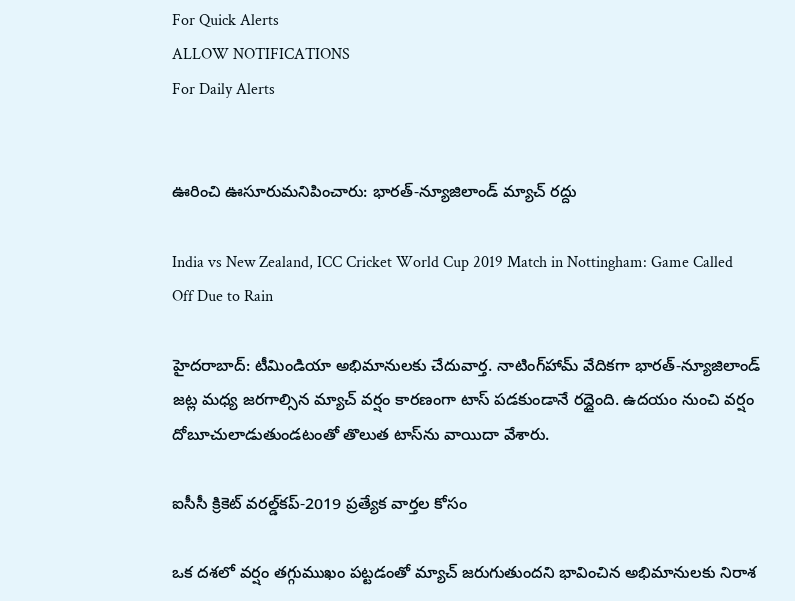For Quick Alerts
ALLOW NOTIFICATIONS
For Daily Alerts


ఊరించి ఊసూరుమనిపించారు: భారత్-న్యూజిలాండ్ మ్యాచ్ రద్దు

India vs New Zealand, ICC Cricket World Cup 2019 Match in Nottingham: Game Called Off Due to Rain

హైదరాబాద్: టీమిండియా అభిమానులకు చేదువార్త. నాటింగ్‌హామ్ వేదికగా భారత్-న్యూజిలాండ్ జట్ల మధ్య జరగాల్సిన మ్యాచ్ వర్షం కారణంగా టాస్ పడకుండానే రద్దైంది. ఉదయం నుంచి వర్షం దోబూచులాడుతుండటంతో తొలుత టాస్‌ను వాయిదా వేశారు.

ఐసీసీ క్రికెట్ వరల్డ్‌కప్-2019 ప్రత్యేక వార్తల కోసం

ఒక దశలో వర్షం తగ్గుముఖం పట్టడంతో మ్యాచ్‌ జరుగుతుందని భావించిన అభిమానులకు నిరాశ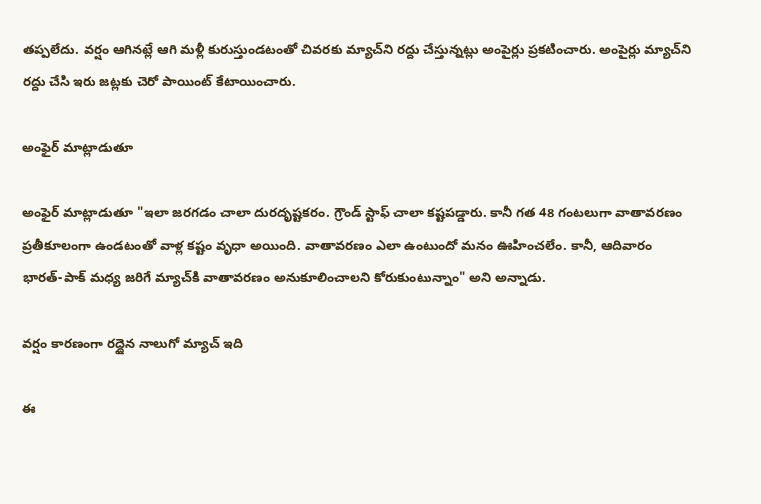తప్పలేదు. వర్షం ఆగినట్లే ఆగి మళ్లీ కురుస్తుండటంతో చివరకు మ్యాచ్‌ని రద్దు చేస్తున్నట్లు అంపైర్లు ప్రకటించారు. అంపైర్లు మ్యాచ్‌ని రద్దు చేసి ఇరు జట్లకు చెరో పాయింట్ కేటాయించారు.

అంఫైర్ మాట్లాడుతూ

అంఫైర్ మాట్లాడుతూ "ఇలా జరగడం చాలా దురదృష్టకరం. గ్రౌండ్ స్టాఫ్ చాలా కష్టపడ్డారు. కానీ గత 48 గంటలుగా వాతావరణం ప్రతీకూలంగా ఉండటంతో వాళ్ల కష్టం వృధా అయింది. వాతావరణం ఎలా ఉంటుందో మనం ఊహించలేం. కానీ, ఆదివారం భారత్-పాక్ మధ్య జరిగే మ్యాచ్‌కి వాతావరణం అనుకూలించాలని కోరుకుంటున్నాం" అని అన్నాడు.

వర్షం కారణంగా రద్దైన నాలుగో మ్యాచ్ ఇది

ఈ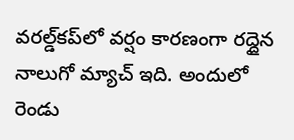వరల్డ్‌కప్‌లో వర్షం కారణంగా రద్దైన నాలుగో మ్యాచ్ ఇది. అందులో రెండు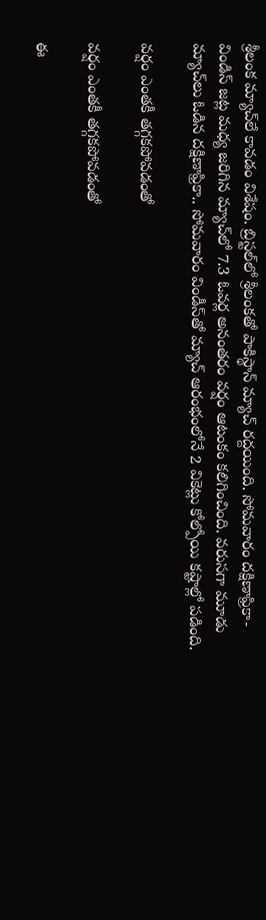శ్రీలంక మ్యాచ్‌లే కావడం విశేషం. బ్రిస్టల్‌లో శ్రీలంకతో పాకిస్థాన్‌ మ్యాచ్‌ రద్దయింది. సోమవారం దక్షిణాఫ్రికా-విండిస్ జట్ల మధ్య జరిగిన మ్యాచ్‌లో 7.3 ఓవర్ల అనంతరం వర్షం ఆటంకం కలిగించింది. వరుసగా మూడు మ్యాచ్‌లు ఓడిన దక్షిణాఫ్రికా.. సోమవారం విండీస్‌తో మ్యాచ్‌ ఆరంభంలోనే 2 వికెట్లు కోల్పోయి కష్టాల్లో పడింది.

వర్షం ఎంతకీ తగ్గకపోవడంతో

వర్షం ఎంతకీ తగ్గకపోవడంతో

ఈ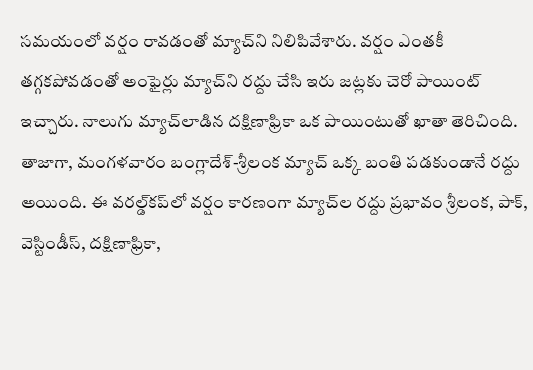సమయంలో వర్షం రావడంతో మ్యాచ్‌ని నిలిపివేశారు. వర్షం ఎంతకీ తగ్గకపోవడంతో అంఫైర్లు మ్యాచ్‌ని రద్దు చేసి ఇరు జట్లకు చెరో పాయింట్ ఇచ్చారు. నాలుగు మ్యాచ్‌లాడిన దక్షిణాఫ్రికా ఒక పాయింటుతో ఖాతా తెరిచింది. తాజాగా, మంగళవారం బంగ్లాదేశ్‌-శ్రీలంక మ్యాచ్‌ ఒక్క బంతి పడకుండానే రద్దు అయింది. ఈ వరల్డ్‌కప్‌లో వర్షం కారణంగా మ్యాచ్‌ల రద్దు ప్రభావం శ్రీలంక, పాక్‌, వెస్టిండీస్‌, దక్షిణాఫ్రికా,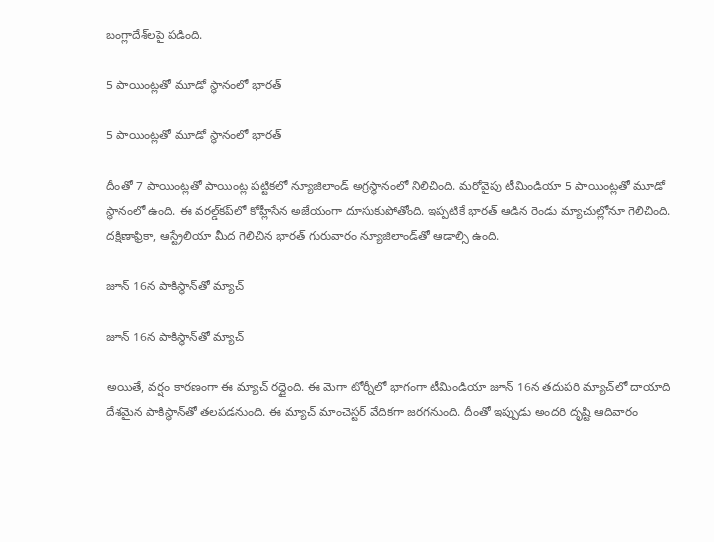బంగ్లాదేశ్‌లపై పడింది.

5 పాయింట్లతో మూడో స్థానంలో భారత్

5 పాయింట్లతో మూడో స్థానంలో భారత్

దీంతో 7 పాయింట్లతో పాయింట్ల పట్టికలో న్యూజిలాండ్ అగ్రస్థానంలో నిలిచింది. మరోవైపు టీమిండియా 5 పాయింట్లతో మూడో స్థానంలో ఉంది. ఈ వరల్డ్‌కప్‌లో కోహ్లీసేన అజేయంగా దూసుకుపోతోంది. ఇప్పటికే భారత్ ఆడిన రెండు మ్యాచుల్లోనూ గెలిచింది. దక్షిణాఫ్రికా, ఆస్ట్రేలియా మీద గెలిచిన భారత్ గురువారం న్యూజిలాండ్‌తో ఆడాల్సి ఉంది.

జూన్ 16న పాకిస్థాన్‌తో మ్యాచ్

జూన్ 16న పాకిస్థాన్‌తో మ్యాచ్

అయితే, వర్షం కారణంగా ఈ మ్యాచ్ రద్దైంది. ఈ మెగా టోర్నీలో భాగంగా టీమిండియా జూన్ 16న తదుపరి మ్యాచ్‌లో దాయాది దేశమైన పాకిస్థాన్‌తో తలపడనుంది. ఈ మ్యాచ్ మాంచెస్టర్ వేదికగా జరగనుంది. దీంతో ఇప్పుడు అందరి దృష్టి ఆదివారం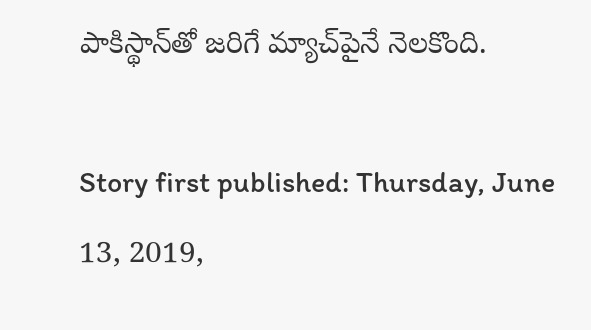పాకిస్థాన్‌తో జరిగే మ్యాచ్‌పైనే నెలకొంది.

Story first published: Thursday, June 13, 2019,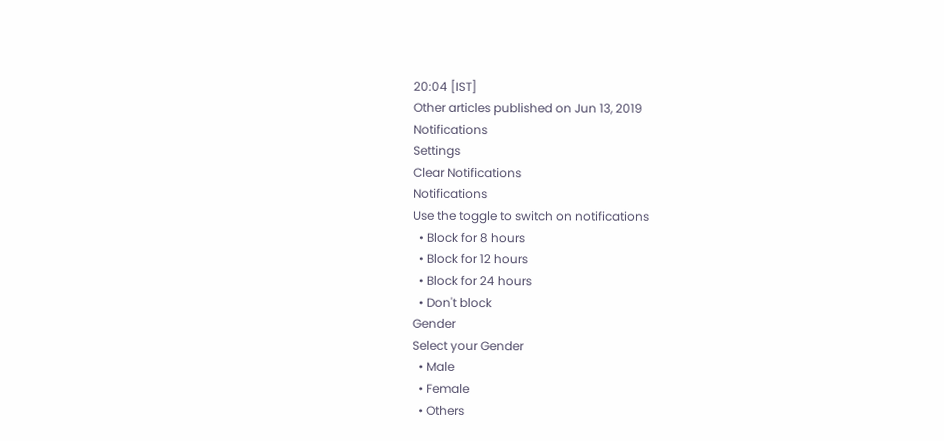20:04 [IST]
Other articles published on Jun 13, 2019
Notifications
Settings
Clear Notifications
Notifications
Use the toggle to switch on notifications
  • Block for 8 hours
  • Block for 12 hours
  • Block for 24 hours
  • Don't block
Gender
Select your Gender
  • Male
  • Female
  • Others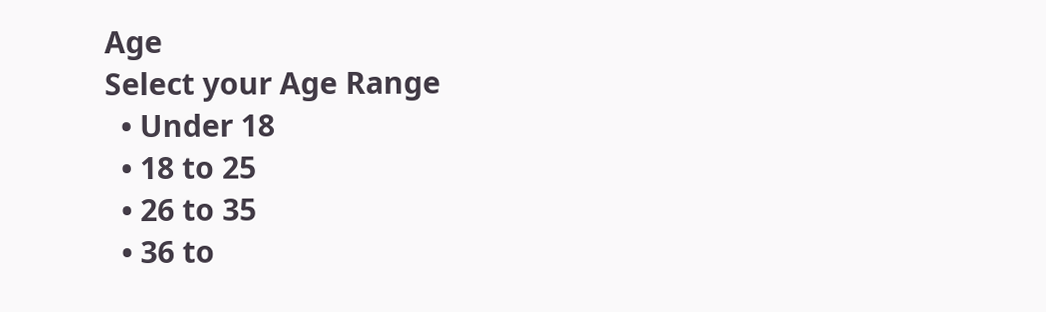Age
Select your Age Range
  • Under 18
  • 18 to 25
  • 26 to 35
  • 36 to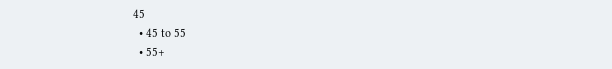45
  • 45 to 55
  • 55+